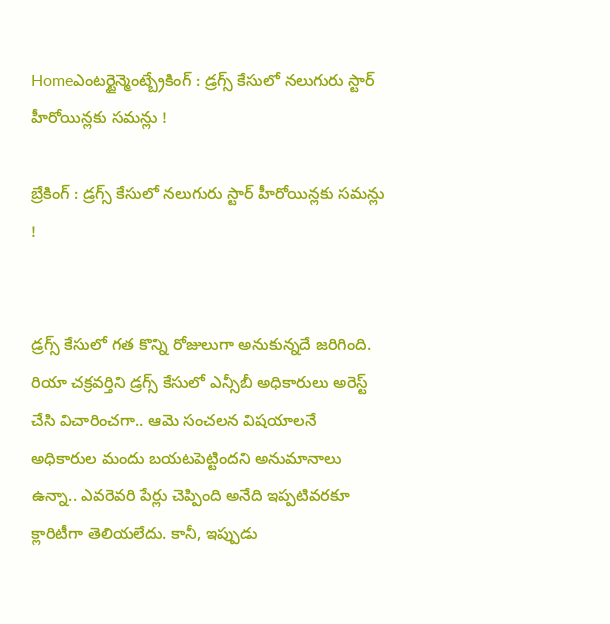Homeఎంటర్టైన్మెంట్బ్రేకింగ్ : డ్రగ్స్ కేసులో నలుగురు స్టార్ హీరోయిన్లకు సమన్లు !

బ్రేకింగ్ : డ్రగ్స్ కేసులో నలుగురు స్టార్ హీరోయిన్లకు సమన్లు !


డ్రగ్స్ కేసులో గత కొన్ని రోజులుగా అనుకున్నదే జరిగింది. రియా చక్రవర్తిని డ్రగ్స్ కేసులో ఎన్సీబీ అధికారులు అరెస్ట్ చేసి విచారించగా.. ఆమె సంచలన విషయాలనే అధికారుల మందు బయటపెట్టిందని అనుమానాలు ఉన్నా.. ఎవరెవరి పేర్లు చెప్పింది అనేది ఇప్పటివరకూ క్లారిటీగా తెలియలేదు. కానీ, ఇప్పుడు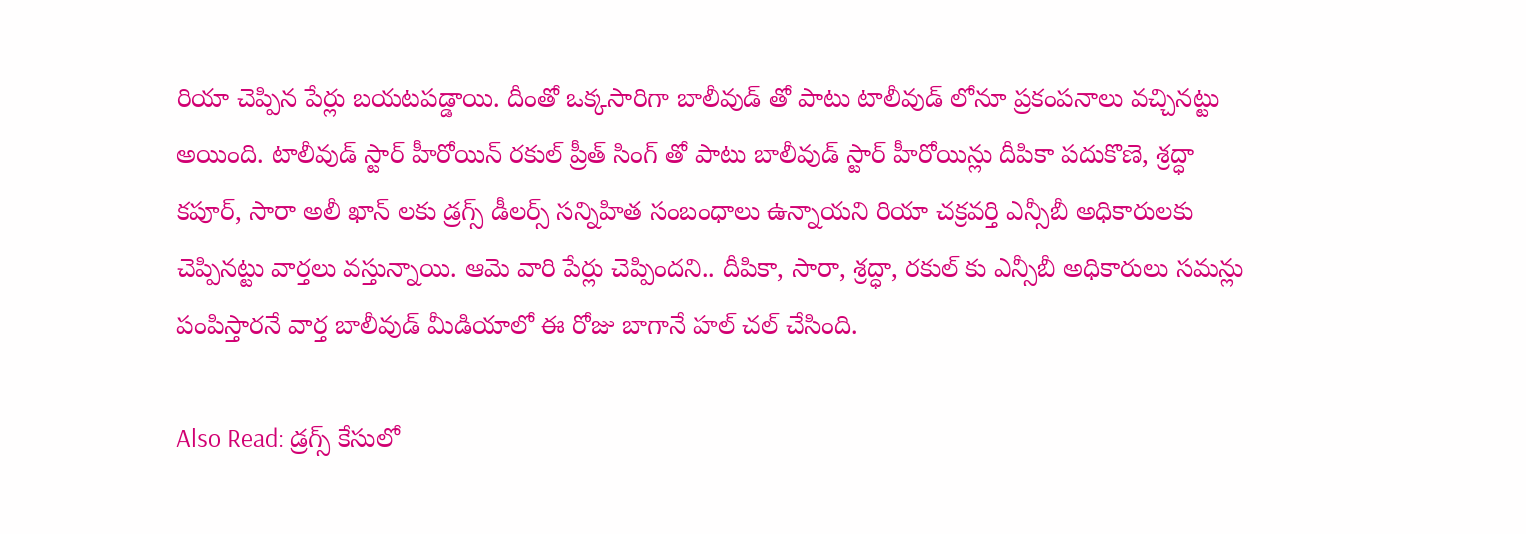రియా చెప్పిన పేర్లు బయటపడ్డాయి. దీంతో ఒక్కసారిగా బాలీవుడ్ తో పాటు టాలీవుడ్ లోనూ ప్రకంపనాలు వచ్చినట్టు అయింది. టాలీవుడ్ స్టార్ హీరోయిన్ రకుల్ ప్రీత్ సింగ్ తో పాటు బాలీవుడ్ స్టార్ హీరోయిన్లు దీపికా పదుకొణె, శ్రద్ధా కపూర్, సారా అలీ ఖాన్ లకు డ్రగ్స్ డీలర్స్ సన్నిహిత సంబంధాలు ఉన్నాయని రియా చక్రవర్తి ఎన్సీబీ అధికారులకు చెప్పినట్టు వార్తలు వస్తున్నాయి. ఆమె వారి పేర్లు చెప్పిందని.. దీపికా, సారా, శ్రద్ధా, రకుల్ కు ఎన్సీబీ అధికారులు సమన్లు పంపిస్తారనే వార్త బాలీవుడ్ మీడియాలో ఈ రోజు బాగానే హల్ చల్ చేసింది.

Also Read: డ్రగ్స్ కేసులో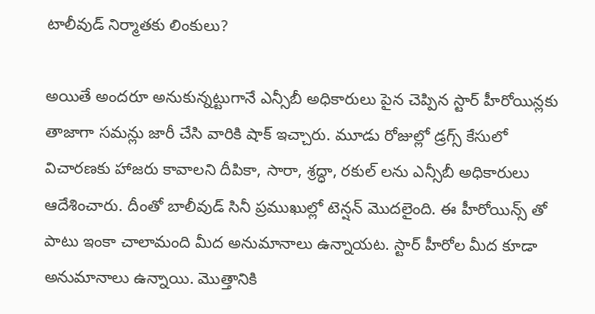టాలీవుడ్ నిర్మాతకు లింకులు?

అయితే అందరూ అనుకున్నట్టుగానే ఎన్సీబీ అధికారులు పైన చెప్పిన స్టార్ హీరోయిన్లకు తాజాగా సమన్లు జారీ చేసి వారికి షాక్ ఇచ్చారు. మూడు రోజుల్లో డ్రగ్స్ కేసులో విచారణకు హాజరు కావాలని దీపికా, సారా, శ్రద్ధా, రకుల్ లను ఎన్సీబీ అధికారులు ఆదేశించారు. దీంతో బాలీవుడ్ సినీ ప్రముఖుల్లో టెన్షన్ మొదలైంది. ఈ హీరోయిన్స్ తో పాటు ఇంకా చాలామంది మీద అనుమానాలు ఉన్నాయట. స్టార్ హీరోల మీద కూడా అనుమానాలు ఉన్నాయి. మొత్తానికి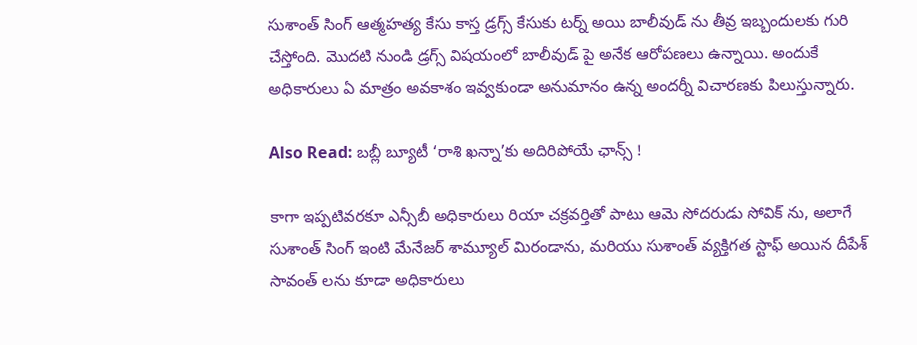సుశాంత్ సింగ్ ఆత్మహత్య కేసు కాస్త డ్రగ్స్ కేసుకు టర్న్ అయి బాలీవుడ్ ను తీవ్ర ఇబ్బందులకు గురి చేస్తోంది. మొదటి నుండి డ్రగ్స్ విషయంలో బాలీవుడ్ పై అనేక ఆరోపణలు ఉన్నాయి. అందుకే అధికారులు ఏ మాత్రం అవకాశం ఇవ్వకుండా అనుమానం ఉన్న అందర్నీ విచారణకు పిలుస్తున్నారు.

Also Read: బబ్లీ బ్యూటీ ‘రాశి ఖ‌న్నా’కు అదిరిపోయే ఛాన్స్ !

కాగా ఇప్పటివరకూ ఎన్సీబీ అధికారులు రియా చక్రవర్తితో పాటు ఆమె సోదరుడు సోవిక్ ను, అలాగే సుశాంత్ సింగ్ ఇంటి మేనేజర్ శామ్యూల్ మిరండాను, మరియు సుశాంత్ వ్యక్తిగత స్టాఫ్ అయిన దీపేశ్ సావంత్ లను కూడా అధికారులు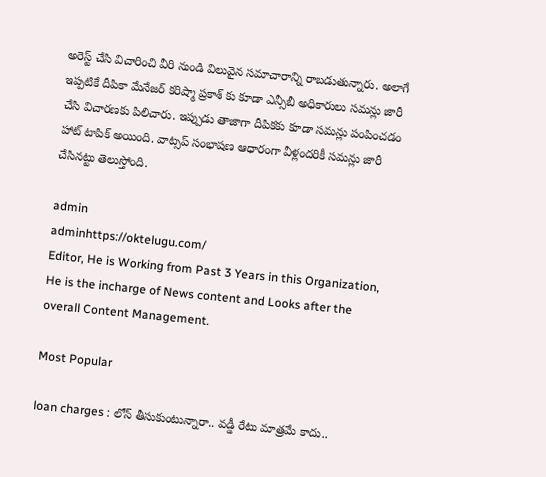అరెస్ట్ చేసి విచారించి వీరి నుండి విలువైన సమాచారాన్ని రాబడుతున్నారు. అలాగే ఇప్పటికే దీపికా మేనేజర్ కరిష్మా ప్రకాశ్ కు కూడా ఎన్సీబీ అధికారులు సమన్లు జారీ చేసి విచారణకు పిలిచారు. ఇప్పుడు తాజాగా దీపికకు కూడా సమన్లు పంపించడం హాట్ టాపిక్ అయింది. వాట్సప్ సంభాషణ ఆధారంగా వీళ్లందరికీ సమన్లు జారీ చేసినట్టు తెలుస్తోంది.

admin
adminhttps://oktelugu.com/
Editor, He is Working from Past 3 Years in this Organization, He is the incharge of News content and Looks after the overall Content Management.

Most Popular

loan charges : లోన్ తీసుకుంటున్నారా.. వడ్డీ రేటు మాత్రమే కాదు..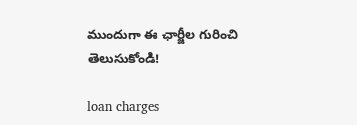ముందుగా ఈ ఛార్జీల గురించి తెలుసుకోండి!

loan charges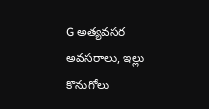G అత్యవసర అవసరాలు, ఇల్లు కొనుగోలు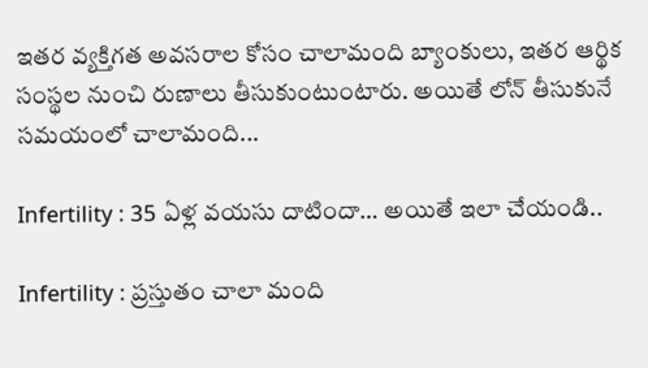ఇతర వ్యక్తిగత అవసరాల కోసం చాలామంది బ్యాంకులు, ఇతర ఆర్థిక సంస్థల నుంచి రుణాలు తీసుకుంటుంటారు. అయితే లోన్ తీసుకునే సమయంలో చాలామంది...

Infertility : 35 ఏళ్ల వయసు దాటిందా… అయితే ఇలా చేయండి..

Infertility : ప్రస్తుతం చాలా మంది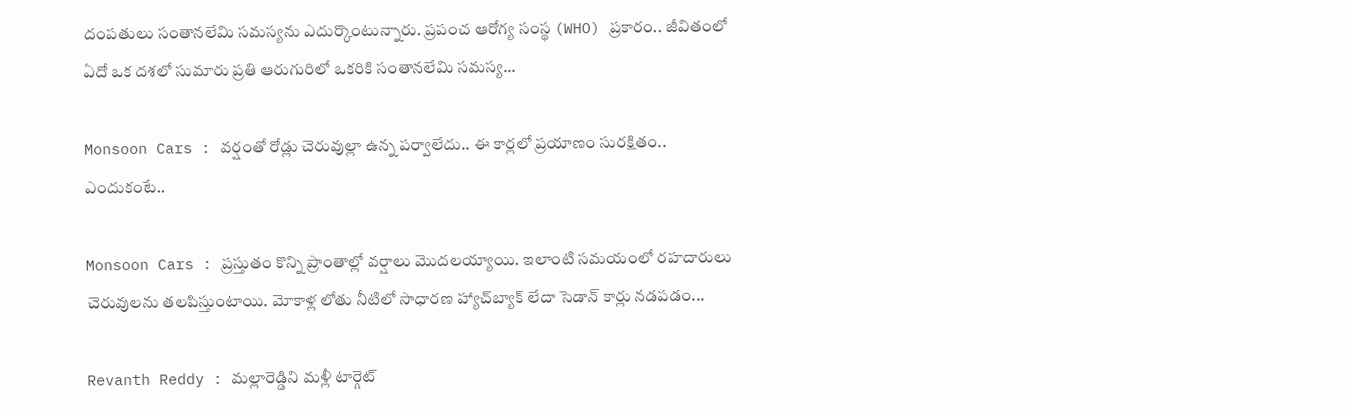దంపతులు సంతానలేమి సమస్యను ఎదుర్కొంటున్నారు. ప్రపంచ ఆరోగ్య సంస్థ (WHO) ప్రకారం.. జీవితంలో ఏదో ఒక దశలో సుమారు ప్రతి ఆరుగురిలో ఒకరికి సంతానలేమి సమస్య...

Monsoon Cars : వర్షంతో రోడ్లు చెరువుల్లా ఉన్న పర్వాలేదు.. ఈ కార్లలో ప్రయాణం సురక్షితం.. ఎందుకంటే..

Monsoon Cars : ప్రస్తుతం కొన్ని ప్రాంతాల్లో వర్షాలు మొదలయ్యాయి. ఇలాంటి సమయంలో రహదారులు చెరువులను తలపిస్తుంటాయి. మోకాళ్ల లోతు నీటిలో సాధారణ హ్యాచ్‌బ్యాక్ లేదా సెడాన్ కార్లు నడపడం...

Revanth Reddy : మల్లారెడ్డిని మళ్లీ టార్గెట్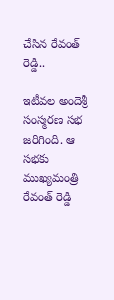చేసిన రేవంత్ రెడ్డి..

ఇటీవల అందెశ్రీ సంస్మరణ సభ జరిగింది. ఆ సభకు ముఖ్యమంత్రి రేవంత్ రెడ్డి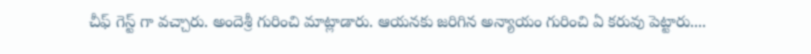చీఫ్ గెస్ట్ గా వచ్చారు. అందెశ్రీ గురించి మాట్లాడారు. ఆయనకు జరిగిన అన్యాయం గురించి ఏ కరువు పెట్టారు....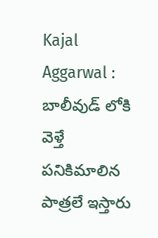Kajal Aggarwal : బాలీవుడ్ లోకి వెళ్తే పనికిమాలిన పాత్రలే ఇస్తారు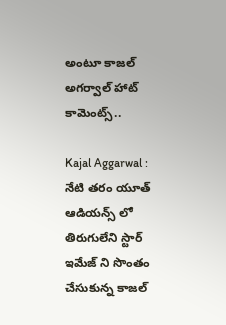అంటూ కాజల్ అగర్వాల్ హాట్ కామెంట్స్..

Kajal Aggarwal : నేటి తరం యూత్ ఆడియన్స్ లో తిరుగులేని స్టార్ ఇమేజ్ ని సొంతం చేసుకున్న కాజల్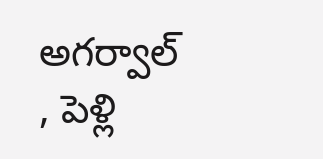అగర్వాల్ , పెళ్లి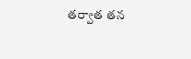తర్వాత తన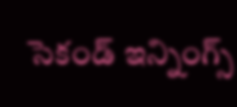సెకండ్ ఇన్నింగ్స్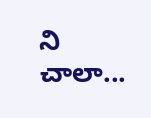ని చాలా...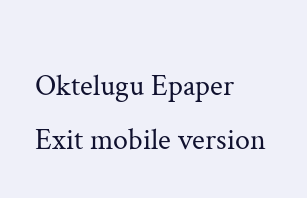Oktelugu Epaper
Exit mobile version